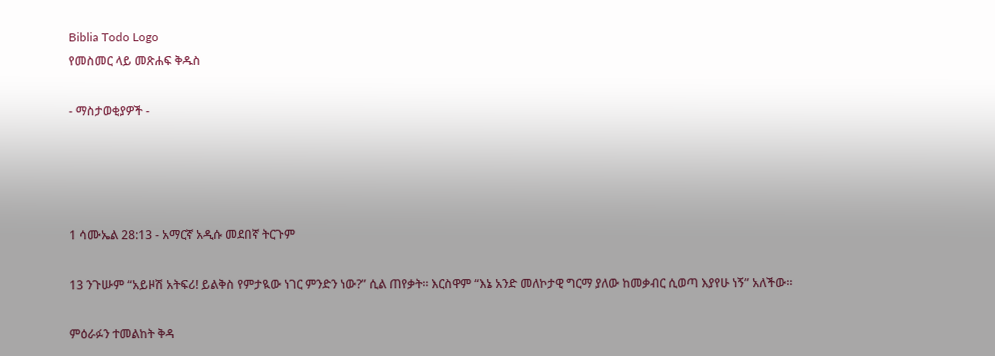Biblia Todo Logo
የመስመር ላይ መጽሐፍ ቅዱስ

- ማስታወቂያዎች -




1 ሳሙኤል 28:13 - አማርኛ አዲሱ መደበኛ ትርጉም

13 ንጉሡም “አይዞሽ አትፍሪ! ይልቅስ የምታዪው ነገር ምንድን ነው?” ሲል ጠየቃት። እርስዋም “እኔ አንድ መለኮታዊ ግርማ ያለው ከመቃብር ሲወጣ እያየሁ ነኝ” አለችው።

ምዕራፉን ተመልከት ቅዳ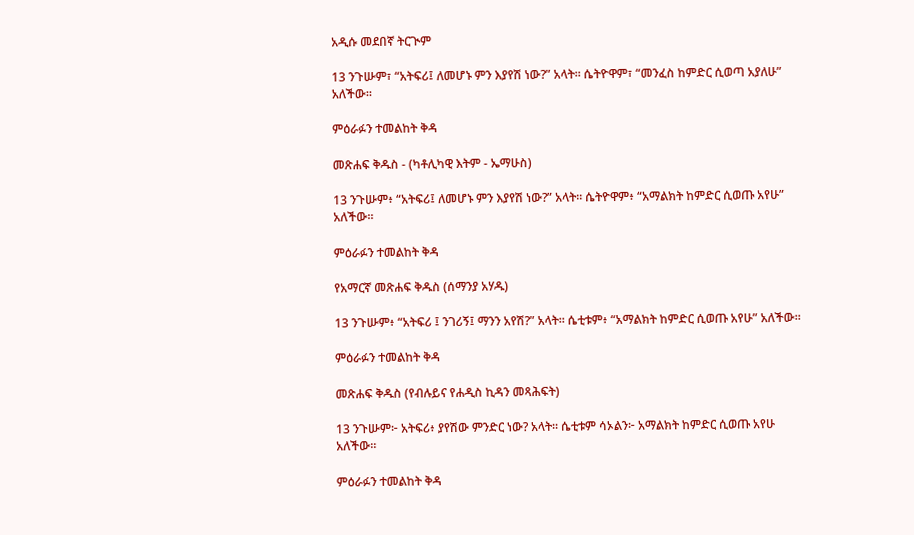አዲሱ መደበኛ ትርጒም

13 ንጉሡም፣ “አትፍሪ፤ ለመሆኑ ምን እያየሽ ነው?” አላት። ሴትዮዋም፣ “መንፈስ ከምድር ሲወጣ አያለሁ” አለችው።

ምዕራፉን ተመልከት ቅዳ

መጽሐፍ ቅዱስ - (ካቶሊካዊ እትም - ኤማሁስ)

13 ንጉሡም፥ “አትፍሪ፤ ለመሆኑ ምን እያየሽ ነው?” አላት። ሴትዮዋም፥ “አማልክት ከምድር ሲወጡ አየሁ” አለችው።

ምዕራፉን ተመልከት ቅዳ

የአማርኛ መጽሐፍ ቅዱስ (ሰማንያ አሃዱ)

13 ንጉሡም፥ “አትፍሪ ፤ ንገሪኝ፤ ማንን አየሽ?” አላት። ሴቲቱም፥ “አማልክት ከምድር ሲወጡ አየሁ” አለችው።

ምዕራፉን ተመልከት ቅዳ

መጽሐፍ ቅዱስ (የብሉይና የሐዲስ ኪዳን መጻሕፍት)

13 ንጉሡም፦ አትፍሪ፥ ያየሽው ምንድር ነው? አላት። ሴቲቱም ሳኦልን፦ አማልክት ከምድር ሲወጡ አየሁ አለችው።

ምዕራፉን ተመልከት ቅዳ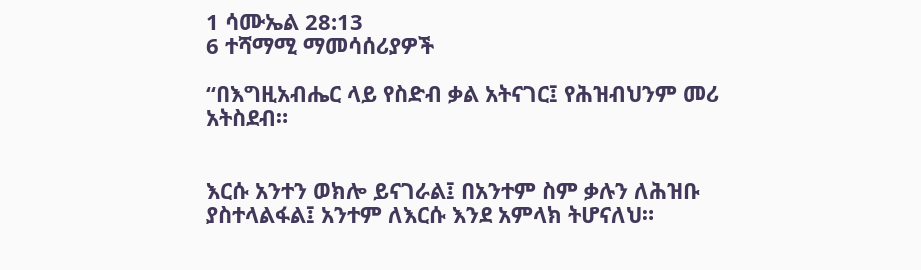1 ሳሙኤል 28:13
6 ተሻማሚ ማመሳሰሪያዎች

“በእግዚአብሔር ላይ የስድብ ቃል አትናገር፤ የሕዝብህንም መሪ አትስደብ።


እርሱ አንተን ወክሎ ይናገራል፤ በአንተም ስም ቃሉን ለሕዝቡ ያስተላልፋል፤ አንተም ለእርሱ እንደ አምላክ ትሆናለህ።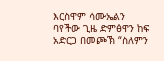እርስዋም ሳሙኤልን ባየችው ጊዜ ድምፅዋን ከፍ አድርጋ በመጮኽ “ስለምን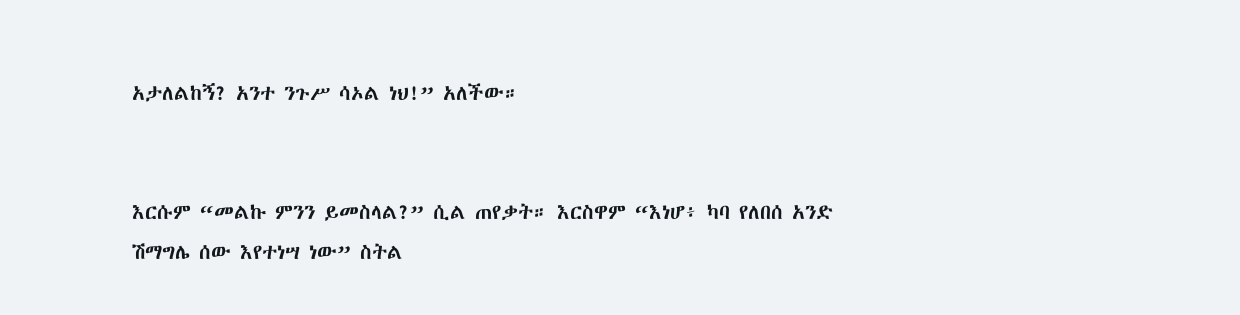አታለልከኝ? አንተ ንጉሥ ሳኦል ነህ!” አለችው።


እርሱም “መልኩ ምንን ይመስላል?” ሲል ጠየቃት። እርስዋም “እነሆ፥ ካባ የለበሰ አንድ ሽማግሌ ሰው እየተነሣ ነው” ስትል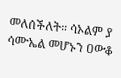መለሰችለት። ሳኦልም ያ ሳሙኤል መሆኑን ዐውቆ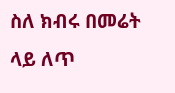ስለ ክብሩ በመሬት ላይ ለጥ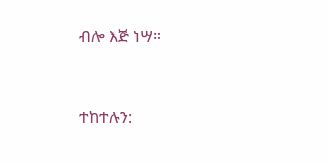ብሎ እጅ ነሣ።


ተከተሉን: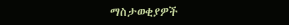ማስታወቂያዎች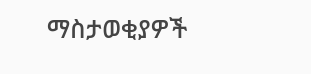ማስታወቂያዎች